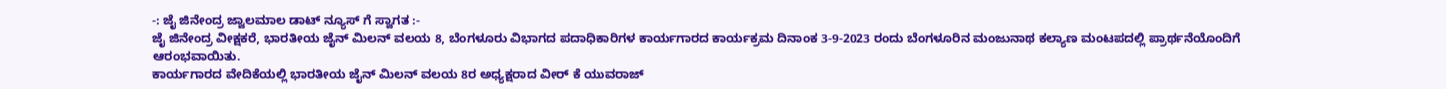-: ಜೈ ಜಿನೇಂದ್ರ ಜ್ವಾಲಮಾಲ ಡಾಟ್ ನ್ಯೂಸ್ ಗೆ ಸ್ವಾಗತ :-
ಜೈ ಜಿನೇಂದ್ರ ವೀಕ್ಷಕರೆ, ಭಾರತೀಯ ಜೈನ್ ಮಿಲನ್ ವಲಯ 8, ಬೆಂಗಳೂರು ವಿಭಾಗದ ಪದಾಧಿಕಾರಿಗಳ ಕಾರ್ಯಗಾರದ ಕಾರ್ಯಕ್ರಮ ದಿನಾಂಕ 3-9-2023 ರಂದು ಬೆಂಗಳೂರಿನ ಮಂಜುನಾಥ ಕಲ್ಯಾಣ ಮಂಟಪದಲ್ಲಿ ಪ್ರಾರ್ಥನೆಯೊಂದಿಗೆ ಆರಂಭವಾಯಿತು.
ಕಾರ್ಯಗಾರದ ವೇದಿಕೆಯಲ್ಲಿ ಭಾರತೀಯ ಜೈನ್ ಮಿಲನ್ ವಲಯ 8ರ ಅಧ್ಯಕ್ಷರಾದ ವೀರ್ ಕೆ ಯುವರಾಜ್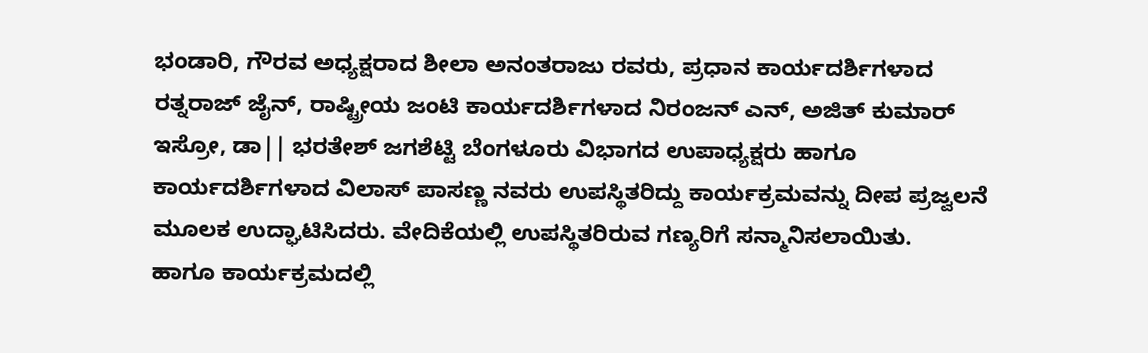ಭಂಡಾರಿ, ಗೌರವ ಅಧ್ಯಕ್ಷರಾದ ಶೀಲಾ ಅನಂತರಾಜು ರವರು, ಪ್ರಧಾನ ಕಾರ್ಯದರ್ಶಿಗಳಾದ ರತ್ನರಾಜ್ ಜೈನ್, ರಾಷ್ಟ್ರೀಯ ಜಂಟಿ ಕಾರ್ಯದರ್ಶಿಗಳಾದ ನಿರಂಜನ್ ಎನ್, ಅಜಿತ್ ಕುಮಾರ್ ಇಸ್ರೋ, ಡಾ|| ಭರತೇಶ್ ಜಗಶೆಟ್ಟಿ ಬೆಂಗಳೂರು ವಿಭಾಗದ ಉಪಾಧ್ಯಕ್ಷರು ಹಾಗೂ ಕಾರ್ಯದರ್ಶಿಗಳಾದ ವಿಲಾಸ್ ಪಾಸಣ್ಣ ನವರು ಉಪಸ್ಥಿತರಿದ್ದು ಕಾರ್ಯಕ್ರಮವನ್ನು ದೀಪ ಪ್ರಜ್ವಲನೆ ಮೂಲಕ ಉದ್ಘಾಟಿಸಿದರು. ವೇದಿಕೆಯಲ್ಲಿ ಉಪಸ್ಥಿತರಿರುವ ಗಣ್ಯರಿಗೆ ಸನ್ಮಾನಿಸಲಾಯಿತು.
ಹಾಗೂ ಕಾರ್ಯಕ್ರಮದಲ್ಲಿ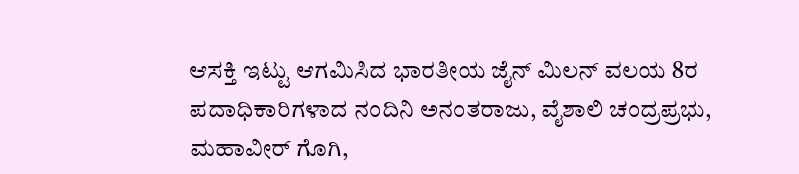ಆಸಕ್ತಿ ಇಟ್ಟು ಆಗಮಿಸಿದ ಭಾರತೀಯ ಜೈನ್ ಮಿಲನ್ ವಲಯ 8ರ ಪದಾಧಿಕಾರಿಗಳಾದ ನಂದಿನಿ ಅನಂತರಾಜು, ವೈಶಾಲಿ ಚಂದ್ರಪ್ರಭು, ಮಹಾವೀರ್ ಗೊಗಿ,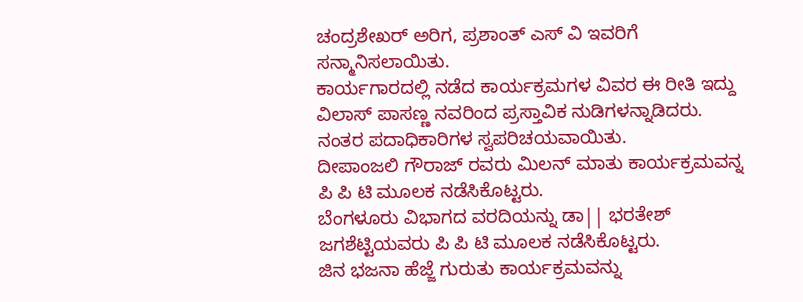ಚಂದ್ರಶೇಖರ್ ಅರಿಗ, ಪ್ರಶಾಂತ್ ಎಸ್ ವಿ ಇವರಿಗೆ ಸನ್ಮಾನಿಸಲಾಯಿತು.
ಕಾರ್ಯಗಾರದಲ್ಲಿ ನಡೆದ ಕಾರ್ಯಕ್ರಮಗಳ ವಿವರ ಈ ರೀತಿ ಇದ್ದು ವಿಲಾಸ್ ಪಾಸಣ್ಣ ನವರಿಂದ ಪ್ರಸ್ತಾವಿಕ ನುಡಿಗಳನ್ನಾಡಿದರು.
ನಂತರ ಪದಾಧಿಕಾರಿಗಳ ಸ್ವಪರಿಚಯವಾಯಿತು.
ದೀಪಾಂಜಲಿ ಗೌರಾಜ್ ರವರು ಮಿಲನ್ ಮಾತು ಕಾರ್ಯಕ್ರಮವನ್ನ ಪಿ ಪಿ ಟಿ ಮೂಲಕ ನಡೆಸಿಕೊಟ್ಟರು.
ಬೆಂಗಳೂರು ವಿಭಾಗದ ವರದಿಯನ್ನು ಡಾ|| ಭರತೇಶ್ ಜಗಶೆಟ್ಟಿಯವರು ಪಿ ಪಿ ಟಿ ಮೂಲಕ ನಡೆಸಿಕೊಟ್ಟರು.
ಜಿನ ಭಜನಾ ಹೆಜ್ಜೆ ಗುರುತು ಕಾರ್ಯಕ್ರಮವನ್ನು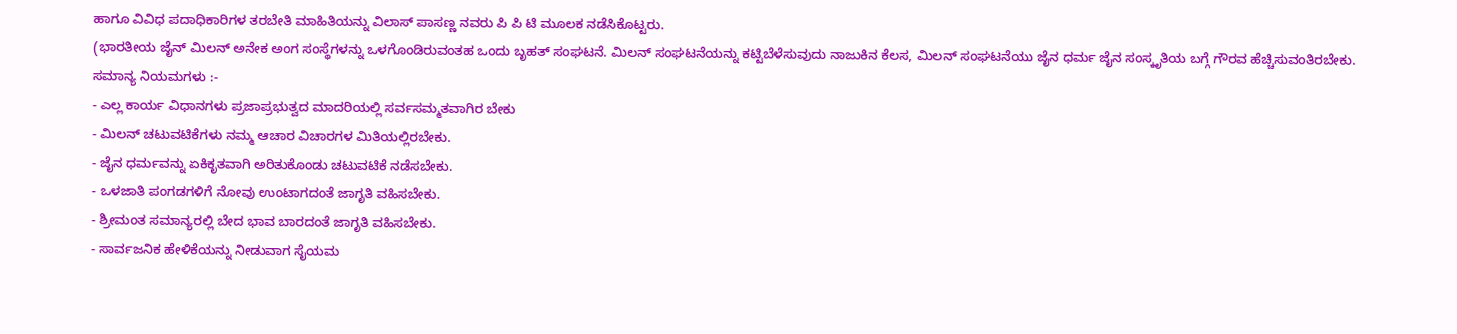ಹಾಗೂ ವಿವಿಧ ಪದಾಧಿಕಾರಿಗಳ ತರಬೇತಿ ಮಾಹಿತಿಯನ್ನು ವಿಲಾಸ್ ಪಾಸಣ್ಣ ನವರು ಪಿ ಪಿ ಟಿ ಮೂಲಕ ನಡೆಸಿಕೊಟ್ಟರು.
(ಭಾರತೀಯ ಜೈನ್ ಮಿಲನ್ ಅನೇಕ ಅಂಗ ಸಂಸ್ಥೆಗಳನ್ನು ಒಳಗೊಂಡಿರುವಂತಹ ಒಂದು ಬೃಹತ್ ಸಂಘಟನೆ. ಮಿಲನ್ ಸಂಘಟನೆಯನ್ನು ಕಟ್ಟಿಬೆಳೆಸುವುದು ನಾಜುಕಿನ ಕೆಲಸ, ಮಿಲನ್ ಸಂಘಟನೆಯು ಜೈನ ಧರ್ಮ ಜೈನ ಸಂಸ್ಕೃತಿಯ ಬಗ್ಗೆ ಗೌರವ ಹೆಚ್ಚಿಸುವಂತಿರಬೇಕು.
ಸಮಾನ್ಯ ನಿಯಮಗಳು :-
- ಎಲ್ಲ ಕಾರ್ಯ ವಿಧಾನಗಳು ಪ್ರಜಾಪ್ರಭುತ್ವದ ಮಾದರಿಯಲ್ಲಿ ಸರ್ವಸಮ್ಮತವಾಗಿರ ಬೇಕು
- ಮಿಲನ್ ಚಟುವಟಿಕೆಗಳು ನಮ್ಮ ಆಚಾರ ವಿಚಾರಗಳ ಮಿತಿಯಲ್ಲಿರಬೇಕು.
- ಜೈನ ಧರ್ಮವನ್ನು ಏಕಿಕೃತವಾಗಿ ಅರಿತುಕೊಂಡು ಚಟುವಟಿಕೆ ನಡೆಸಬೇಕು.
- ಒಳಜಾತಿ ಪಂಗಡಗಳಿಗೆ ನೋವು ಉಂಟಾಗದಂತೆ ಜಾಗೃತಿ ವಹಿಸಬೇಕು.
- ಶ್ರೀಮಂತ ಸಮಾನ್ಯರಲ್ಲಿ ಬೇದ ಭಾವ ಬಾರದಂತೆ ಜಾಗೃತಿ ವಹಿಸಬೇಕು.
- ಸಾರ್ವಜನಿಕ ಹೇಳಿಕೆಯನ್ನು ನೀಡುವಾಗ ಸೈಯಮ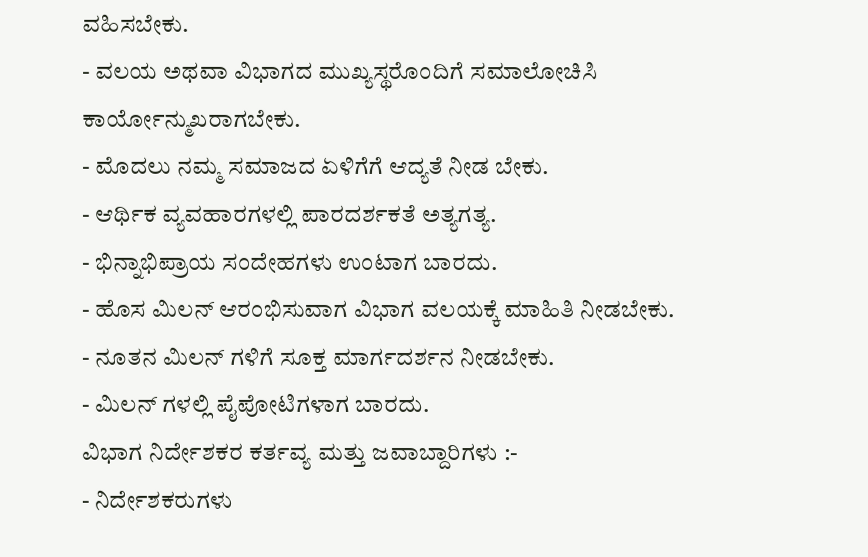ವಹಿಸಬೇಕು.
- ವಲಯ ಅಥವಾ ವಿಭಾಗದ ಮುಖ್ಯಸ್ಥರೊಂದಿಗೆ ಸಮಾಲೋಚಿಸಿ ಕಾರ್ಯೋನ್ಮುಖರಾಗಬೇಕು.
- ಮೊದಲು ನಮ್ಮ ಸಮಾಜದ ಏಳಿಗೆಗೆ ಆದ್ಯತೆ ನೀಡ ಬೇಕು.
- ಆರ್ಥಿಕ ವ್ಯವಹಾರಗಳಲ್ಲಿ ಪಾರದರ್ಶಕತೆ ಅತ್ಯಗತ್ಯ.
- ಭಿನ್ನಾಭಿಪ್ರಾಯ ಸಂದೇಹಗಳು ಉಂಟಾಗ ಬಾರದು.
- ಹೊಸ ಮಿಲನ್ ಆರಂಭಿಸುವಾಗ ವಿಭಾಗ ವಲಯಕ್ಕೆ ಮಾಹಿತಿ ನೀಡಬೇಕು.
- ನೂತನ ಮಿಲನ್ ಗಳಿಗೆ ಸೂಕ್ತ ಮಾರ್ಗದರ್ಶನ ನೀಡಬೇಕು.
- ಮಿಲನ್ ಗಳಲ್ಲಿ ಪೈಪೋಟಿಗಳಾಗ ಬಾರದು.
ವಿಭಾಗ ನಿರ್ದೇಶಕರ ಕರ್ತವ್ಯ ಮತ್ತು ಜವಾಬ್ದಾರಿಗಳು :-
- ನಿರ್ದೇಶಕರುಗಳು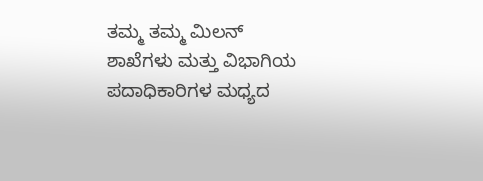ತಮ್ಮ ತಮ್ಮ ಮಿಲನ್ ಶಾಖೆಗಳು ಮತ್ತು ವಿಭಾಗಿಯ ಪದಾಧಿಕಾರಿಗಳ ಮಧ್ಯದ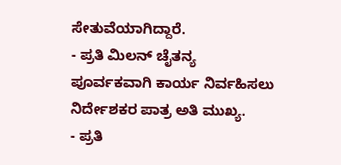ಸೇತುವೆಯಾಗಿದ್ದಾರೆ.
- ಪ್ರತಿ ಮಿಲನ್ ಚೈತನ್ಯ ಪೂರ್ವಕವಾಗಿ ಕಾರ್ಯ ನಿರ್ವಹಿಸಲು ನಿರ್ದೇಶಕರ ಪಾತ್ರ ಅತಿ ಮುಖ್ಯ.
- ಪ್ರತಿ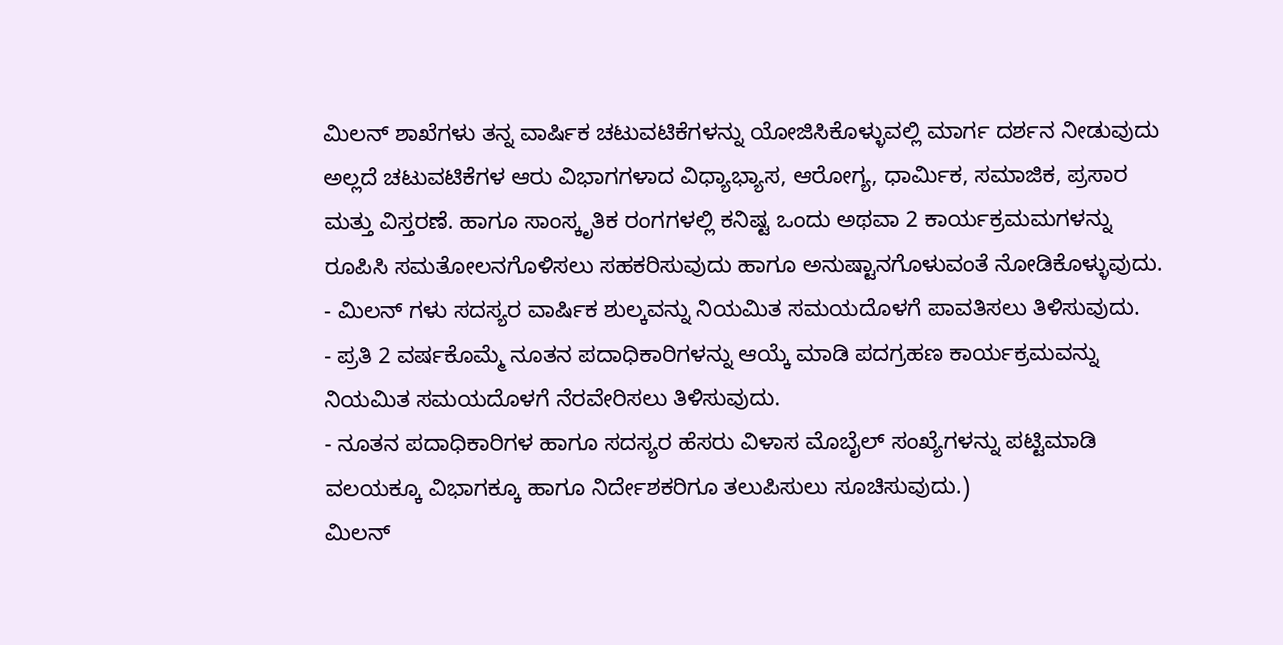ಮಿಲನ್ ಶಾಖೆಗಳು ತನ್ನ ವಾರ್ಷಿಕ ಚಟುವಟಿಕೆಗಳನ್ನು ಯೋಜಿಸಿಕೊಳ್ಳುವಲ್ಲಿ ಮಾರ್ಗ ದರ್ಶನ ನೀಡುವುದು ಅಲ್ಲದೆ ಚಟುವಟಿಕೆಗಳ ಆರು ವಿಭಾಗಗಳಾದ ವಿಧ್ಯಾಭ್ಯಾಸ, ಆರೋಗ್ಯ, ಧಾರ್ಮಿಕ, ಸಮಾಜಿಕ, ಪ್ರಸಾರ ಮತ್ತು ವಿಸ್ತರಣೆ. ಹಾಗೂ ಸಾಂಸ್ಕೃತಿಕ ರಂಗಗಳಲ್ಲಿ ಕನಿಷ್ಟ ಒಂದು ಅಥವಾ 2 ಕಾರ್ಯಕ್ರಮಮಗಳನ್ನು ರೂಪಿಸಿ ಸಮತೋಲನಗೊಳಿಸಲು ಸಹಕರಿಸುವುದು ಹಾಗೂ ಅನುಷ್ಟಾನಗೊಳುವಂತೆ ನೋಡಿಕೊಳ್ಳುವುದು.
- ಮಿಲನ್ ಗಳು ಸದಸ್ಯರ ವಾರ್ಷಿಕ ಶುಲ್ಕವನ್ನು ನಿಯಮಿತ ಸಮಯದೊಳಗೆ ಪಾವತಿಸಲು ತಿಳಿಸುವುದು.
- ಪ್ರತಿ 2 ವರ್ಷಕೊಮ್ಮೆ ನೂತನ ಪದಾಧಿಕಾರಿಗಳನ್ನು ಆಯ್ಕೆ ಮಾಡಿ ಪದಗ್ರಹಣ ಕಾರ್ಯಕ್ರಮವನ್ನು ನಿಯಮಿತ ಸಮಯದೊಳಗೆ ನೆರವೇರಿಸಲು ತಿಳಿಸುವುದು.
- ನೂತನ ಪದಾಧಿಕಾರಿಗಳ ಹಾಗೂ ಸದಸ್ಯರ ಹೆಸರು ವಿಳಾಸ ಮೊಬೈಲ್ ಸಂಖ್ಯೆಗಳನ್ನು ಪಟ್ಟಿಮಾಡಿ ವಲಯಕ್ಕೂ ವಿಭಾಗಕ್ಕೂ ಹಾಗೂ ನಿರ್ದೇಶಕರಿಗೂ ತಲುಪಿಸುಲು ಸೂಚಿಸುವುದು.)
ಮಿಲನ್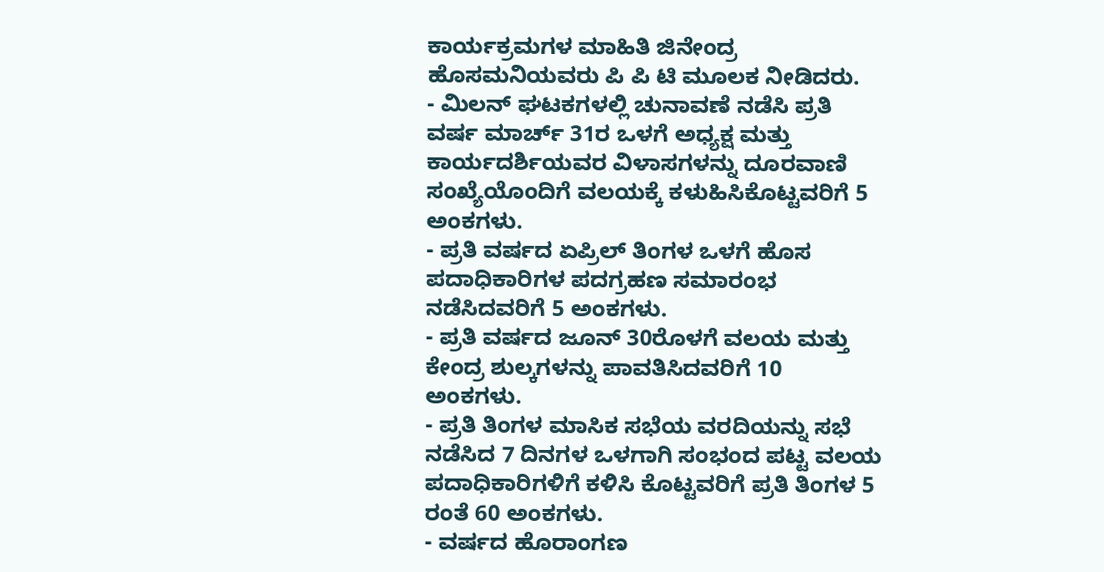ಕಾರ್ಯಕ್ರಮಗಳ ಮಾಹಿತಿ ಜಿನೇಂದ್ರ ಹೊಸಮನಿಯವರು ಪಿ ಪಿ ಟಿ ಮೂಲಕ ನೀಡಿದರು.
- ಮಿಲನ್ ಘಟಕಗಳಲ್ಲಿ ಚುನಾವಣೆ ನಡೆಸಿ ಪ್ರತಿ ವರ್ಷ ಮಾರ್ಚ್ 31ರ ಒಳಗೆ ಅಧ್ಯಕ್ಷ ಮತ್ತು ಕಾರ್ಯದರ್ಶಿಯವರ ವಿಳಾಸಗಳನ್ನು ದೂರವಾಣಿ ಸಂಖ್ಯೆಯೊಂದಿಗೆ ವಲಯಕ್ಕೆ ಕಳುಹಿಸಿಕೊಟ್ಟವರಿಗೆ 5 ಅಂಕಗಳು.
- ಪ್ರತಿ ವರ್ಷದ ಏಪ್ರಿಲ್ ತಿಂಗಳ ಒಳಗೆ ಹೊಸ ಪದಾಧಿಕಾರಿಗಳ ಪದಗ್ರಹಣ ಸಮಾರಂಭ ನಡೆಸಿದವರಿಗೆ 5 ಅಂಕಗಳು.
- ಪ್ರತಿ ವರ್ಷದ ಜೂನ್ 30ರೊಳಗೆ ವಲಯ ಮತ್ತು ಕೇಂದ್ರ ಶುಲ್ಕಗಳನ್ನು ಪಾವತಿಸಿದವರಿಗೆ 10 ಅಂಕಗಳು.
- ಪ್ರತಿ ತಿಂಗಳ ಮಾಸಿಕ ಸಭೆಯ ವರದಿಯನ್ನು ಸಭೆ ನಡೆಸಿದ 7 ದಿನಗಳ ಒಳಗಾಗಿ ಸಂಭಂದ ಪಟ್ಟ ವಲಯ ಪದಾಧಿಕಾರಿಗಳಿಗೆ ಕಳಿಸಿ ಕೊಟ್ಟವರಿಗೆ ಪ್ರತಿ ತಿಂಗಳ 5 ರಂತೆ 60 ಅಂಕಗಳು.
- ವರ್ಷದ ಹೊರಾಂಗಣ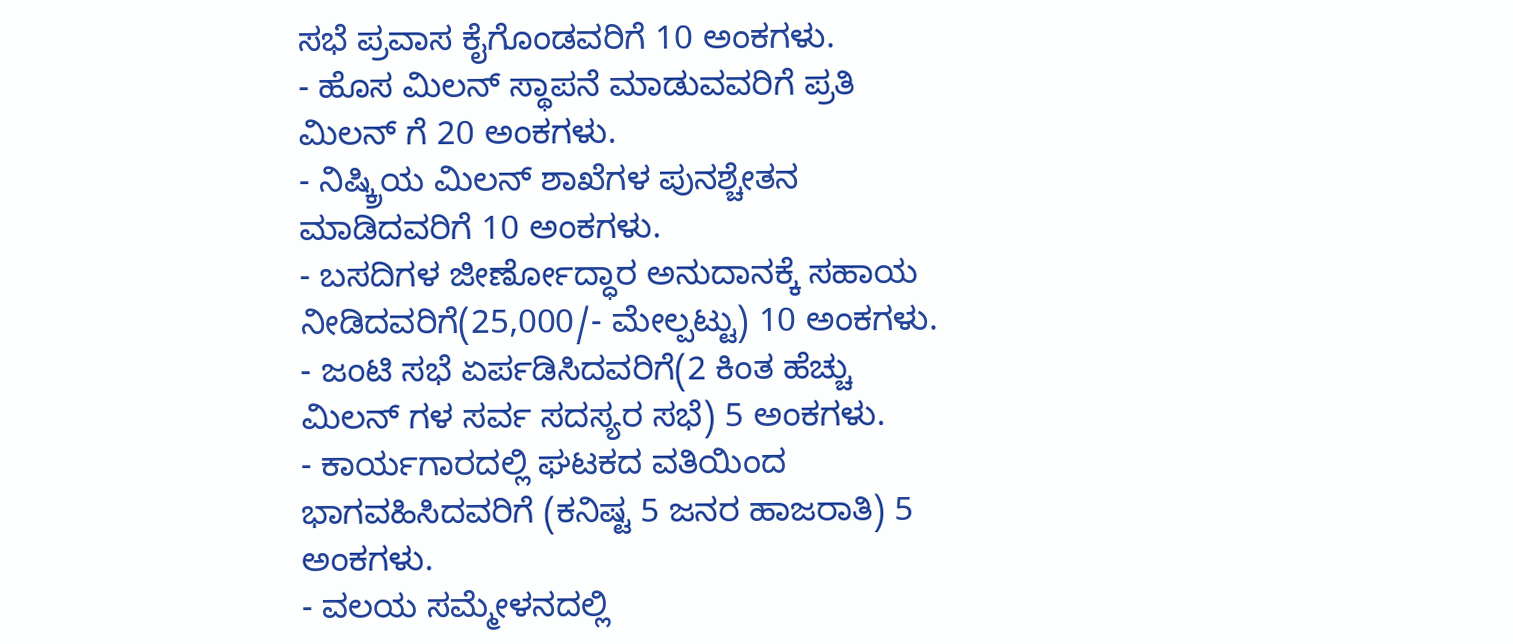ಸಭೆ ಪ್ರವಾಸ ಕೈಗೊಂಡವರಿಗೆ 10 ಅಂಕಗಳು.
- ಹೊಸ ಮಿಲನ್ ಸ್ಥಾಪನೆ ಮಾಡುವವರಿಗೆ ಪ್ರತಿ ಮಿಲನ್ ಗೆ 20 ಅಂಕಗಳು.
- ನಿಷ್ಕ್ರಿಯ ಮಿಲನ್ ಶಾಖೆಗಳ ಪುನಶ್ಚೇತನ ಮಾಡಿದವರಿಗೆ 10 ಅಂಕಗಳು.
- ಬಸದಿಗಳ ಜೀರ್ಣೋದ್ಧಾರ ಅನುದಾನಕ್ಕೆ ಸಹಾಯ ನೀಡಿದವರಿಗೆ(25,000/- ಮೇಲ್ಪಟ್ಟು) 10 ಅಂಕಗಳು.
- ಜಂಟಿ ಸಭೆ ಏರ್ಪಡಿಸಿದವರಿಗೆ(2 ಕಿಂತ ಹೆಚ್ಚು ಮಿಲನ್ ಗಳ ಸರ್ವ ಸದಸ್ಯರ ಸಭೆ) 5 ಅಂಕಗಳು.
- ಕಾರ್ಯಗಾರದಲ್ಲಿ ಘಟಕದ ವತಿಯಿಂದ ಭಾಗವಹಿಸಿದವರಿಗೆ (ಕನಿಷ್ಟ 5 ಜನರ ಹಾಜರಾತಿ) 5 ಅಂಕಗಳು.
- ವಲಯ ಸಮ್ಮೇಳನದಲ್ಲಿ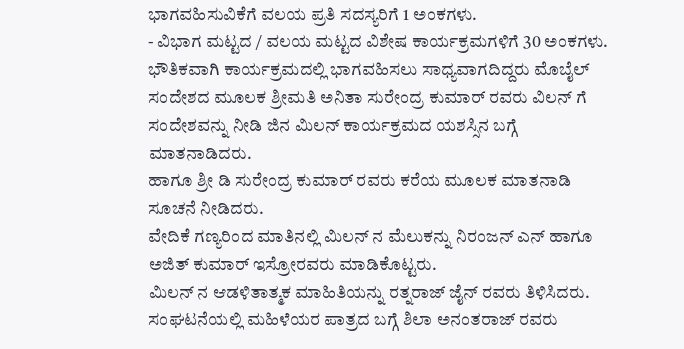ಭಾಗವಹಿಸುವಿಕೆಗೆ ವಲಯ ಪ್ರತಿ ಸದಸ್ಯರಿಗೆ 1 ಅಂಕಗಳು.
- ವಿಭಾಗ ಮಟ್ಟದ / ವಲಯ ಮಟ್ಟದ ವಿಶೇಷ ಕಾರ್ಯಕ್ರಮಗಳಿಗೆ 30 ಅಂಕಗಳು.
ಭೌತಿಕವಾಗಿ ಕಾರ್ಯಕ್ರಮದಲ್ಲಿ ಭಾಗವಹಿಸಲು ಸಾಧ್ಯವಾಗದಿದ್ದರು ಮೊಬೈಲ್ ಸಂದೇಶದ ಮೂಲಕ ಶ್ರೀಮತಿ ಅನಿತಾ ಸುರೇಂದ್ರ ಕುಮಾರ್ ರವರು ವಿಲನ್ ಗೆ ಸಂದೇಶವನ್ನು ನೀಡಿ ಜಿನ ಮಿಲನ್ ಕಾರ್ಯಕ್ರಮದ ಯಶಸ್ಸಿನ ಬಗ್ಗೆ ಮಾತನಾಡಿದರು.
ಹಾಗೂ ಶ್ರೀ ಡಿ ಸುರೇಂದ್ರ ಕುಮಾರ್ ರವರು ಕರೆಯ ಮೂಲಕ ಮಾತನಾಡಿ ಸೂಚನೆ ನೀಡಿದರು.
ವೇದಿಕೆ ಗಣ್ಯರಿಂದ ಮಾತಿನಲ್ಲಿ ಮಿಲನ್ ನ ಮೆಲುಕನ್ನು ನಿರಂಜನ್ ಎನ್ ಹಾಗೂ ಅಜಿತ್ ಕುಮಾರ್ ಇಸ್ರೋರವರು ಮಾಡಿಕೊಟ್ಟರು.
ಮಿಲನ್ ನ ಆಡಳಿತಾತ್ಮಕ ಮಾಹಿತಿಯನ್ನು ರತ್ನರಾಜ್ ಜೈನ್ ರವರು ತಿಳಿಸಿದರು.
ಸಂಘಟನೆಯಲ್ಲಿ ಮಹಿಳೆಯರ ಪಾತ್ರದ ಬಗ್ಗೆ ಶಿಲಾ ಅನಂತರಾಜ್ ರವರು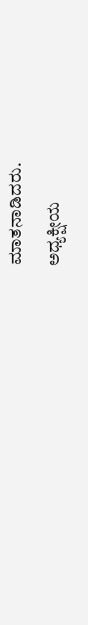ಮಾತನಾಡಿದರು.
ಅಧ್ಯಕ್ಷೀಯ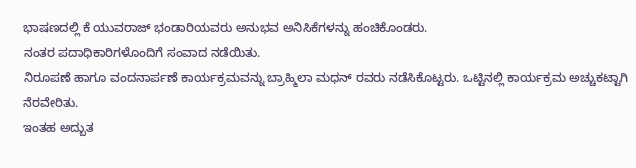ಭಾಷಣದಲ್ಲಿ ಕೆ ಯುವರಾಜ್ ಭಂಡಾರಿಯವರು ಅನುಭವ ಅನಿಸಿಕೆಗಳನ್ನು ಹಂಚಿಕೊಂಡರು.
ನಂತರ ಪದಾಧಿಕಾರಿಗಳೊಂದಿಗೆ ಸಂವಾದ ನಡೆಯಿತು.
ನಿರೂಪಣೆ ಹಾಗೂ ವಂದನಾರ್ಪಣೆ ಕಾರ್ಯಕ್ರಮವನ್ನು ಬ್ರಾಹ್ಮಿಲಾ ಮಧನ್ ರವರು ನಡೆಸಿಕೊಟ್ಟರು. ಒಟ್ಟಿನಲ್ಲಿ ಕಾರ್ಯಕ್ರಮ ಅಚ್ಚುಕಟ್ಟಾಗಿ ನೆರವೇರಿತು.
ಇಂತಹ ಅದ್ಬುತ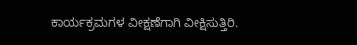ಕಾರ್ಯಕ್ರಮಗಳ ವೀಕ್ಷಣೆಗಾಗಿ ವೀಕ್ಷಿಸುತ್ತಿರಿ.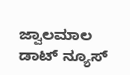ಜ್ವಾಲಮಾಲ ಡಾಟ್ ನ್ಯೂಸ್